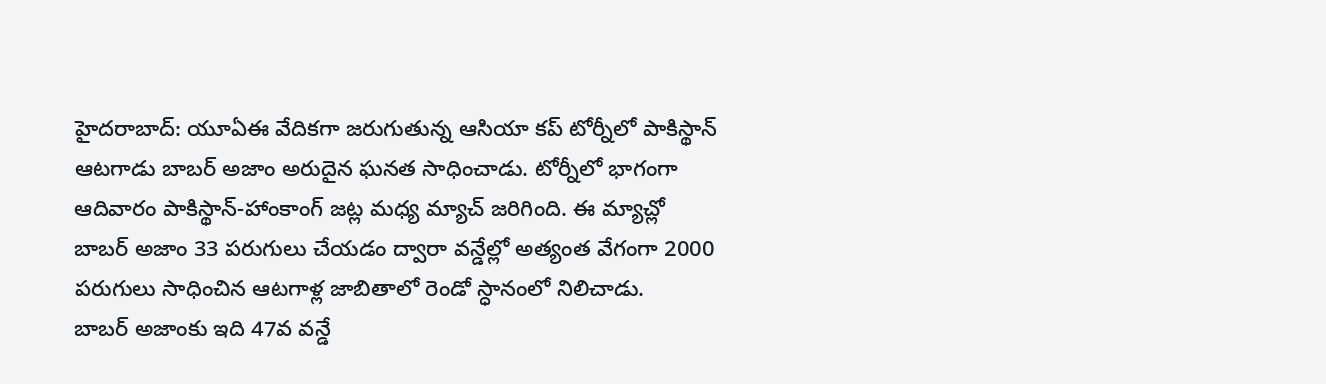హైదరాబాద్: యూఏఈ వేదికగా జరుగుతున్న ఆసియా కప్ టోర్నీలో పాకిస్థాన్ ఆటగాడు బాబర్ అజాం అరుదైన ఘనత సాధించాడు. టోర్నీలో భాగంగా ఆదివారం పాకిస్థాన్-హాంకాంగ్ జట్ల మధ్య మ్యాచ్ జరిగింది. ఈ మ్యాచ్లో బాబర్ అజాం 33 పరుగులు చేయడం ద్వారా వన్డేల్లో అత్యంత వేగంగా 2000 పరుగులు సాధించిన ఆటగాళ్ల జాబితాలో రెండో స్ధానంలో నిలిచాడు.
బాబర్ అజాంకు ఇది 47వ వన్డే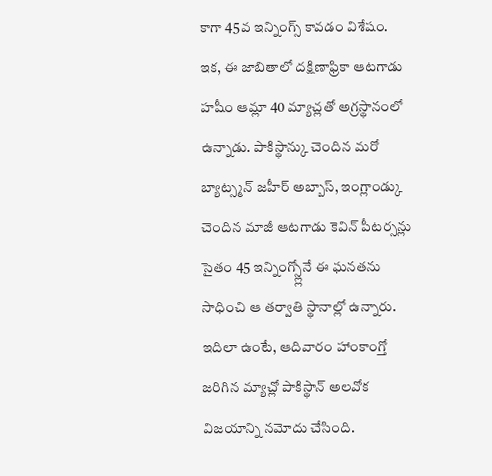కాగా 45వ ఇన్నింగ్స్ కావడం విశేషం. ఇక, ఈ జాబితాలో దక్షిణాఫ్రికా ఆటగాడు హషీం ఆమ్లా 40 మ్యాచ్లతో అగ్రస్థానంలో ఉన్నాడు. పాకిస్థాన్కు చెందిన మరో బ్యాట్స్మన్ జహీర్ అబ్బాస్, ఇంగ్లాండ్కు చెందిన మాజీ ఆటగాడు కెవిన్ పీటర్సన్లు సైతం 45 ఇన్నింగ్స్ల్లోనే ఈ ఘనతను సాధించి ఆ తర్వాతి స్థానాల్లో ఉన్నారు.
ఇదిలా ఉంటే, ఆదివారం హాంకాంగ్తో జరిగిన మ్యాచ్లో పాకిస్థాన్ అలవోక విజయాన్ని నమోదు చేసింది.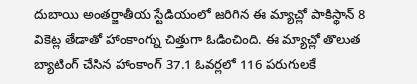దుబాయి అంతర్జాతీయ స్టేడియంలో జరిగిన ఈ మ్యాచ్లో పాకిస్థాన్ 8 వికెట్ల తేడాతో హాంకాంగ్ను చిత్తుగా ఓడించింది. ఈ మ్యాచ్లో తొలుత బ్యాటింగ్ చేసిన హాంకాంగ్ 37.1 ఓవర్లలో 116 పరుగులకే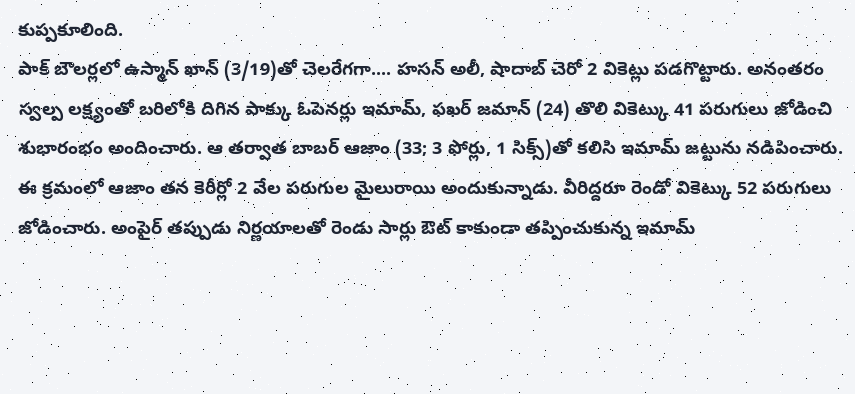కుప్పకూలింది.
పాక్ బౌలర్లలో ఉస్మాన్ ఖాన్ (3/19)తో చెలరేగగా.... హసన్ అలీ, షాదాబ్ చెరో 2 వికెట్లు పడగొట్టారు. అనంతరం స్వల్ప లక్ష్యంతో బరిలోకి దిగిన పాక్కు ఓపెనర్లు ఇమామ్, ఫఖర్ జమాన్ (24) తొలి వికెట్కు 41 పరుగులు జోడించి శుభారంభం అందించారు. ఆ తర్వాత బాబర్ ఆజాం (33; 3 ఫోర్లు, 1 సిక్స్)తో కలిసి ఇమామ్ జట్టును నడిపించారు.
ఈ క్రమంలో ఆజాం తన కెరీర్లో 2 వేల పరుగుల మైలురాయి అందుకున్నాడు. వీరిద్దరూ రెండో వికెట్కు 52 పరుగులు జోడించారు. అంపైర్ తప్పుడు నిర్ణయాలతో రెండు సార్లు ఔట్ కాకుండా తప్పించుకున్న ఇమామ్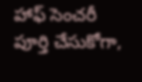హాఫ్ సెంచరీ పూర్తి చేసుకోగా,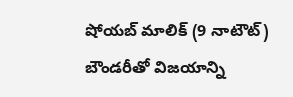షోయబ్ మాలిక్ (9 నాటౌట్) బౌండరీతో విజయాన్ని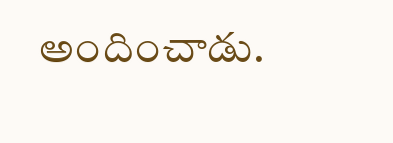అందించాడు.